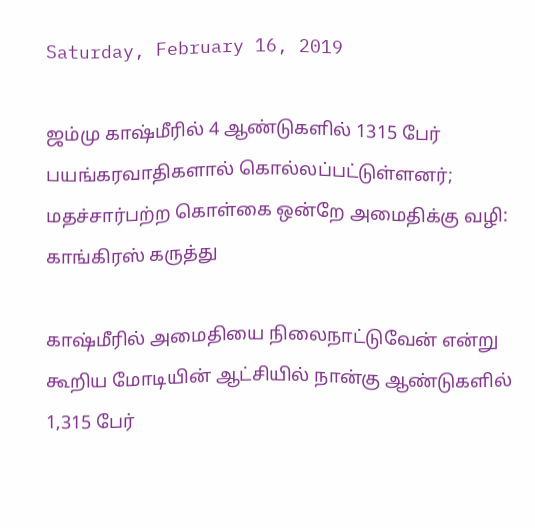Saturday, February 16, 2019

ஜம்மு காஷ்மீரில் 4 ஆண்டுகளில் 1315 பேர் பயங்கரவாதிகளால் கொல்லப்பட்டுள்ளனர்; மதச்சார்பற்ற கொள்கை ஒன்றே அமைதிக்கு வழி: காங்கிரஸ் கருத்து

காஷ்மீரில் அமைதியை நிலைநாட்டுவேன் என்று கூறிய மோடியின் ஆட்சியில் நான்கு ஆண்டுகளில் 1,315 பேர்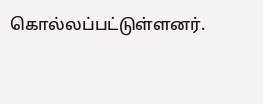கொல்லப்பட்டுள்ளனர்.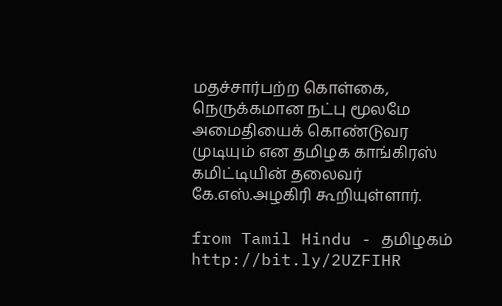மதச்சார்பற்ற கொள்கை, நெருக்கமான நட்பு மூலமே அமைதியைக் கொண்டுவர முடியும் என தமிழக காங்கிரஸ் கமிட்டியின் தலைவர் கே.எஸ்.அழகிரி கூறியுள்ளார்.

from Tamil Hindu - தமிழகம் http://bit.ly/2UZFIHR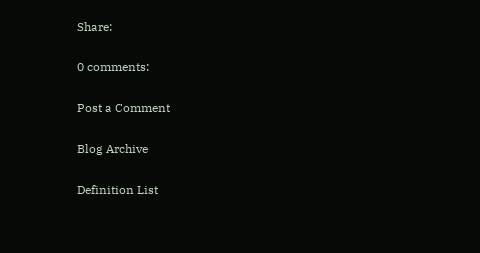Share:

0 comments:

Post a Comment

Blog Archive

Definition List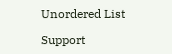Unordered List

Support